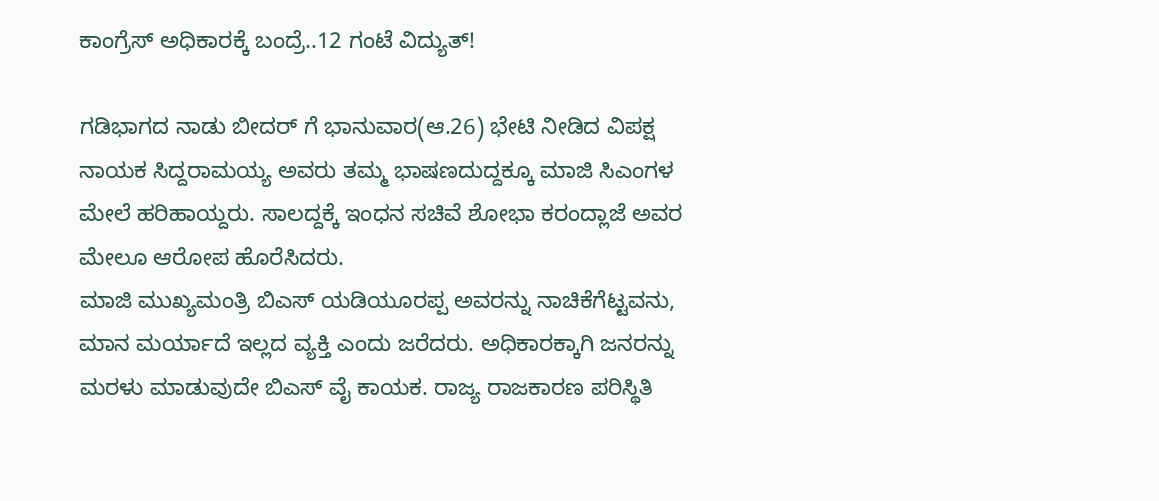ಕಾಂಗ್ರೆಸ್ ಅಧಿಕಾರಕ್ಕೆ ಬಂದ್ರೆ..12 ಗಂಟೆ ವಿದ್ಯುತ್!

ಗಡಿಭಾಗದ ನಾಡು ಬೀದರ್ ಗೆ ಭಾನುವಾರ(ಆ.26) ಭೇಟಿ ನೀಡಿದ ವಿಪಕ್ಷ ನಾಯಕ ಸಿದ್ದರಾಮಯ್ಯ ಅವರು ತಮ್ಮ ಭಾಷಣದುದ್ದಕ್ಕೂ ಮಾಜಿ ಸಿಎಂಗಳ ಮೇಲೆ ಹರಿಹಾಯ್ದರು. ಸಾಲದ್ದಕ್ಕೆ ಇಂಧನ ಸಚಿವೆ ಶೋಭಾ ಕರಂದ್ಲಾಜೆ ಅವರ ಮೇಲೂ ಆರೋಪ ಹೊರೆಸಿದರು.
ಮಾಜಿ ಮುಖ್ಯಮಂತ್ರಿ ಬಿಎಸ್ ಯಡಿಯೂರಪ್ಪ ಅವರನ್ನು ನಾಚಿಕೆಗೆಟ್ಟವನು, ಮಾನ ಮರ್ಯಾದೆ ಇಲ್ಲದ ವ್ಯಕ್ತಿ ಎಂದು ಜರೆದರು. ಅಧಿಕಾರಕ್ಕಾಗಿ ಜನರನ್ನು ಮರಳು ಮಾಡುವುದೇ ಬಿಎಸ್ ವೈ ಕಾಯಕ. ರಾಜ್ಯ ರಾಜಕಾರಣ ಪರಿಸ್ಥಿತಿ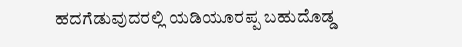ಹದಗೆಡುವುದರಲ್ಲಿ ಯಡಿಯೂರಪ್ಪ ಬಹುದೊಡ್ಡ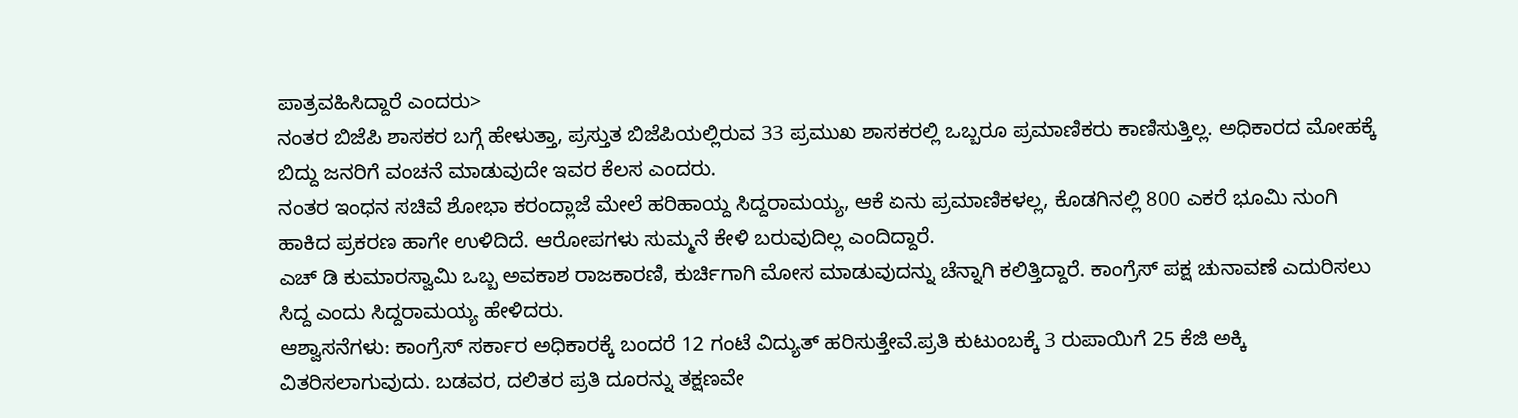ಪಾತ್ರವಹಿಸಿದ್ದಾರೆ ಎಂದರು>
ನಂತರ ಬಿಜೆಪಿ ಶಾಸಕರ ಬಗ್ಗೆ ಹೇಳುತ್ತಾ, ಪ್ರಸ್ತುತ ಬಿಜೆಪಿಯಲ್ಲಿರುವ 33 ಪ್ರಮುಖ ಶಾಸಕರಲ್ಲಿ ಒಬ್ಬರೂ ಪ್ರಮಾಣಿಕರು ಕಾಣಿಸುತ್ತಿಲ್ಲ. ಅಧಿಕಾರದ ಮೋಹಕ್ಕೆ ಬಿದ್ದು ಜನರಿಗೆ ವಂಚನೆ ಮಾಡುವುದೇ ಇವರ ಕೆಲಸ ಎಂದರು.
ನಂತರ ಇಂಧನ ಸಚಿವೆ ಶೋಭಾ ಕರಂದ್ಲಾಜೆ ಮೇಲೆ ಹರಿಹಾಯ್ದ ಸಿದ್ದರಾಮಯ್ಯ, ಆಕೆ ಏನು ಪ್ರಮಾಣಿಕಳಲ್ಲ, ಕೊಡಗಿನಲ್ಲಿ 800 ಎಕರೆ ಭೂಮಿ ನುಂಗಿ ಹಾಕಿದ ಪ್ರಕರಣ ಹಾಗೇ ಉಳಿದಿದೆ. ಆರೋಪಗಳು ಸುಮ್ಮನೆ ಕೇಳಿ ಬರುವುದಿಲ್ಲ ಎಂದಿದ್ದಾರೆ.
ಎಚ್ ಡಿ ಕುಮಾರಸ್ವಾಮಿ ಒಬ್ಬ ಅವಕಾಶ ರಾಜಕಾರಣಿ, ಕುರ್ಚಿಗಾಗಿ ಮೋಸ ಮಾಡುವುದನ್ನು ಚೆನ್ನಾಗಿ ಕಲಿತ್ತಿದ್ದಾರೆ. ಕಾಂಗ್ರೆಸ್ ಪಕ್ಷ ಚುನಾವಣೆ ಎದುರಿಸಲು ಸಿದ್ದ ಎಂದು ಸಿದ್ದರಾಮಯ್ಯ ಹೇಳಿದರು.
ಆಶ್ವಾಸನೆಗಳು: ಕಾಂಗ್ರೆಸ್ ಸರ್ಕಾರ ಅಧಿಕಾರಕ್ಕೆ ಬಂದರೆ 12 ಗಂಟೆ ವಿದ್ಯುತ್ ಹರಿಸುತ್ತೇವೆ.ಪ್ರತಿ ಕುಟುಂಬಕ್ಕೆ 3 ರುಪಾಯಿಗೆ 25 ಕೆಜಿ ಅಕ್ಕಿ ವಿತರಿಸಲಾಗುವುದು. ಬಡವರ, ದಲಿತರ ಪ್ರತಿ ದೂರನ್ನು ತಕ್ಷಣವೇ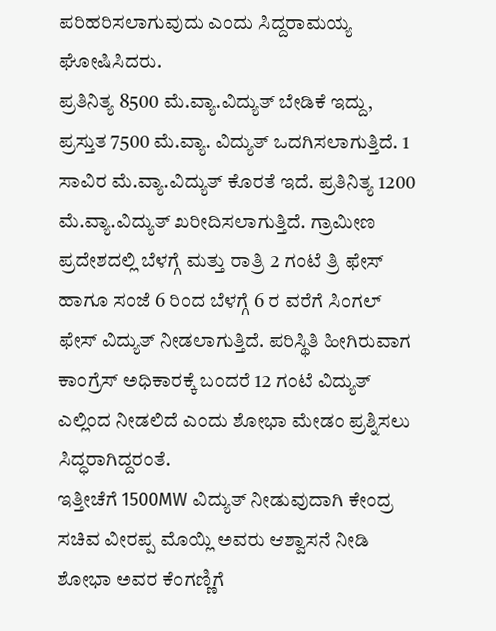ಪರಿಹರಿಸಲಾಗುವುದು ಎಂದು ಸಿದ್ದರಾಮಯ್ಯ ಘೋಷಿಸಿದರು.
ಪ್ರತಿನಿತ್ಯ 8500 ಮೆ.ವ್ಯಾ.ವಿದ್ಯುತ್ ಬೇಡಿಕೆ ಇದ್ದು, ಪ್ರಸ್ತುತ 7500 ಮೆ.ವ್ಯಾ. ವಿದ್ಯುತ್ ಒದಗಿಸಲಾಗುತ್ತಿದೆ. 1 ಸಾವಿರ ಮೆ.ವ್ಯಾ.ವಿದ್ಯುತ್ ಕೊರತೆ ಇದೆ. ಪ್ರತಿನಿತ್ಯ 1200 ಮೆ.ವ್ಯಾ.ವಿದ್ಯುತ್ ಖರೀದಿಸಲಾಗುತ್ತಿದೆ. ಗ್ರಾಮೀಣ ಪ್ರದೇಶದಲ್ಲಿ ಬೆಳಗ್ಗೆ ಮತ್ತು ರಾತ್ರಿ 2 ಗಂಟೆ ತ್ರಿ ಫೇಸ್ ಹಾಗೂ ಸಂಜೆ 6 ರಿಂದ ಬೆಳಗ್ಗೆ 6 ರ ವರೆಗೆ ಸಿಂಗಲ್ ಫೇಸ್ ವಿದ್ಯುತ್ ನೀಡಲಾಗುತ್ತಿದೆ. ಪರಿಸ್ಥಿತಿ ಹೀಗಿರುವಾಗ ಕಾಂಗ್ರೆಸ್ ಅಧಿಕಾರಕ್ಕೆ ಬಂದರೆ 12 ಗಂಟೆ ವಿದ್ಯುತ್ ಎಲ್ಲಿಂದ ನೀಡಲಿದೆ ಎಂದು ಶೋಭಾ ಮೇಡಂ ಪ್ರಶ್ನಿಸಲು ಸಿದ್ಧರಾಗಿದ್ದರಂತೆ.
ಇತ್ತೀಚೆಗೆ 1500MW ವಿದ್ಯುತ್ ನೀಡುವುದಾಗಿ ಕೇಂದ್ರ ಸಚಿವ ವೀರಪ್ಪ ಮೊಯ್ಲಿ ಅವರು ಆಶ್ವಾಸನೆ ನೀಡಿ ಶೋಭಾ ಅವರ ಕೆಂಗಣ್ಣಿಗೆ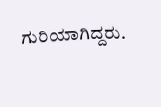ಗುರಿಯಾಗಿದ್ದರು.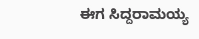ಈಗ ಸಿದ್ದರಾಮಯ್ಯ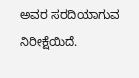ಅವರ ಸರದಿಯಾಗುವ ನಿರೀಕ್ಷೆಯಿದೆ.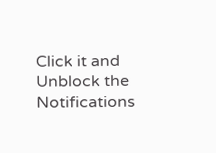Click it and Unblock the Notifications